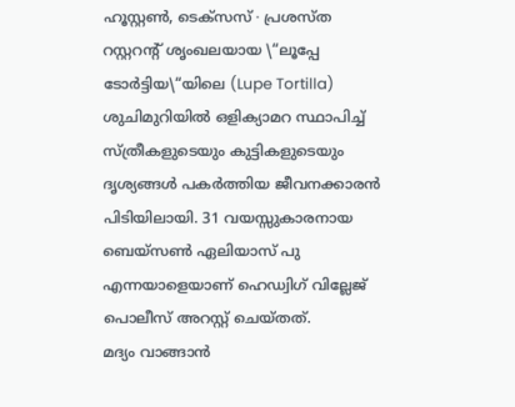ഹൂസ്റ്റൺ, ടെക്സസ് ∙ പ്രശസ്ത റസ്റ്ററന്റ് ശൃംഖലയായ \“ലൂപ്പേ ടോർട്ടിയ\“യിലെ (Lupe Tortilla) ശുചിമുറിയിൽ ഒളിക്യാമറ സ്ഥാപിച്ച് സ്ത്രീകളുടെയും കുട്ടികളുടെയും ദൃശ്യങ്ങൾ പകർത്തിയ ജീവനക്കാരൻ പിടിയിലായി. 31 വയസ്സുകാരനായ ബെയ്സൺ ഏലിയാസ് പു എന്നയാളെയാണ് ഹെഡ്വിഗ് വില്ലേജ് പൊലീസ് അറസ്റ്റ് ചെയ്തത്.
മദ്യം വാങ്ങാൻ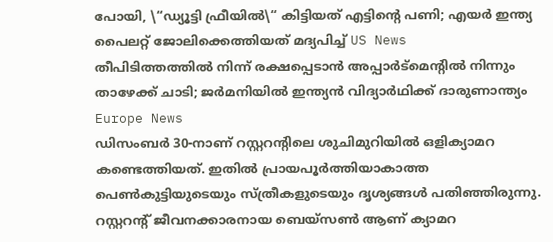പോയി, \“ഡ്യൂട്ടി ഫ്രീയിൽ\“ കിട്ടിയത് എട്ടിന്റെ പണി; എയർ ഇന്ത്യ പൈലറ്റ് ജോലിക്കെത്തിയത് മദ്യപിച്ച് US News
തീപിടിത്തത്തിൽ നിന്ന് രക്ഷപ്പെടാൻ അപ്പാർട്മെന്റിൽ നിന്നും താഴേക്ക് ചാടി; ജർമനിയിൽ ഇന്ത്യൻ വിദ്യാർഥിക്ക് ദാരുണാന്ത്യം Europe News
ഡിസംബർ 30-നാണ് റസ്റ്ററന്റിലെ ശുചിമുറിയിൽ ഒളിക്യാമറ കണ്ടെത്തിയത്. ഇതിൽ പ്രായപൂർത്തിയാകാത്ത പെൺകുട്ടിയുടെയും സ്ത്രീകളുടെയും ദൃശ്യങ്ങൾ പതിഞ്ഞിരുന്നു. റസ്റ്ററന്റ് ജീവനക്കാരനായ ബെയ്സൺ ആണ് ക്യാമറ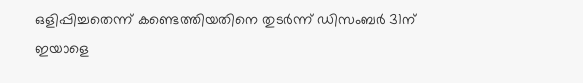ഒളിപ്പിച്ചതെന്ന് കണ്ടെത്തിയതിനെ തുടർന്ന് ഡിസംബർ 31ന് ഇയാളെ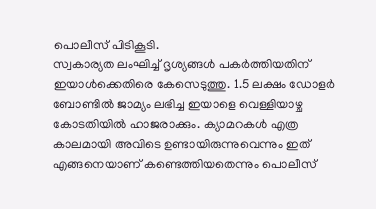പൊലീസ് പിടികൂടി.
സ്വകാര്യത ലംഘിച്ച് ദൃശ്യങ്ങൾ പകർത്തിയതിന് ഇയാൾക്കെതിരെ കേസെടുത്തു. 1.5 ലക്ഷം ഡോളർ ബോണ്ടിൽ ജാമ്യം ലഭിച്ച ഇയാളെ വെള്ളിയാഴ്ച കോടതിയിൽ ഹാജരാക്കും. ക്യാമറകൾ എത്ര കാലമായി അവിടെ ഉണ്ടായിരുന്നുവെന്നും ഇത് എങ്ങനെയാണ് കണ്ടെത്തിയതെന്നും പൊലീസ്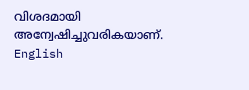വിശദമായി അന്വേഷിച്ചുവരികയാണ്. English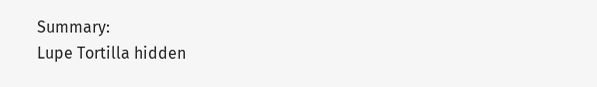Summary:
Lupe Tortilla hidden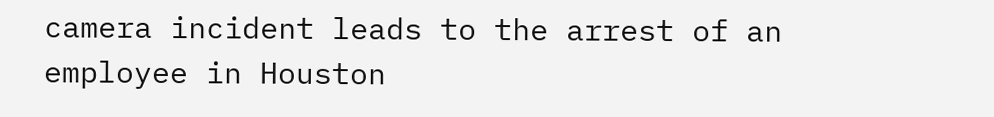camera incident leads to the arrest of an employee in Houston